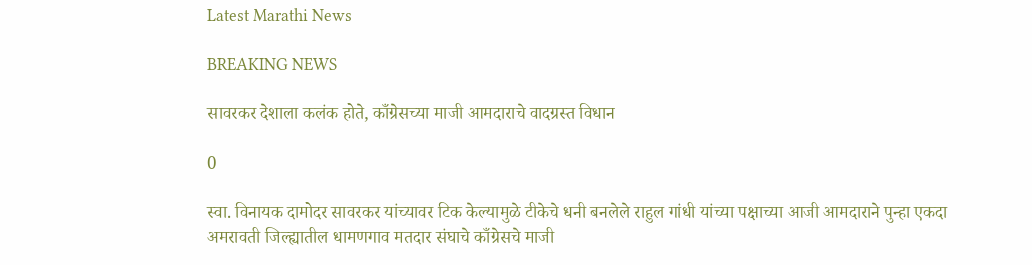Latest Marathi News

BREAKING NEWS

सावरकर देशाला कलंक होते, काँग्रेसच्या माजी आमदाराचे वादग्रस्त विधान

0

स्वा. विनायक दामोदर सावरकर यांच्यावर टिक केल्यामुळे टीकेचे धनी बनलेले राहुल गांधी यांच्या पक्षाच्या आजी आमदाराने पुन्हा एकदा अमरावती जिल्ह्यातील धामणगाव मतदार संघाचे काँग्रेसचे माजी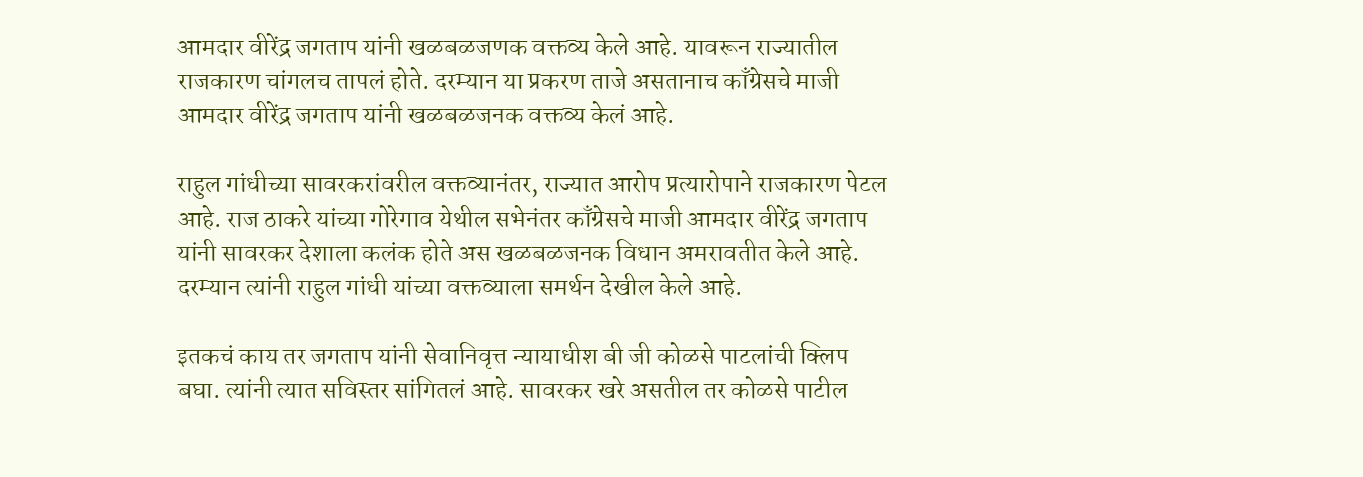आमदार वीरेंद्र जगताप यांनी खळबळजणक वक्तव्य केले आहे. यावरून राज्यातील राजकारण चांगलच तापलं होते. दरम्यान या प्रकरण ताजे असतानाच काँग्रेसचे माजी आमदार वीरेंद्र जगताप यांनी खळबळजनक वक्तव्य केलं आहे.

राहुल गांधीच्या सावरकरांवरील वक्तव्यानंतर, राज्यात आरोप प्रत्यारोपाने राजकारण पेटल आहे. राज ठाकरे यांच्या गोरेगाव येथील सभेनंतर काँग्रेसचे माजी आमदार वीरेंद्र जगताप यांनी सावरकर देशाला कलंक होते अस खळबळजनक विधान अमरावतीत केले आहे. दरम्यान त्यांनी राहुल गांधी यांच्या वक्तव्याला समर्थन देखील केले आहे.

इतकचं काय तर जगताप यांनी सेवानिवृत्त न्यायाधीश बी जी कोळसे पाटलांची क्लिप बघा. त्यांनी त्यात सविस्तर सांगितलं आहे. सावरकर खरे असतील तर कोळसे पाटील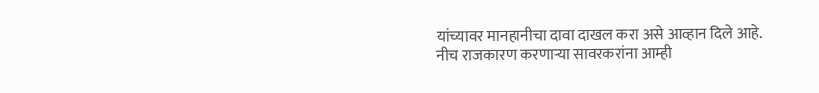यांच्यावर मानहानीचा दावा दाखल करा असे आव्हान दिले आहे. नीच राजकारण करणाऱ्या सावरकरांना आम्ही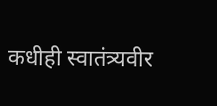कधीही स्वातंत्र्यवीर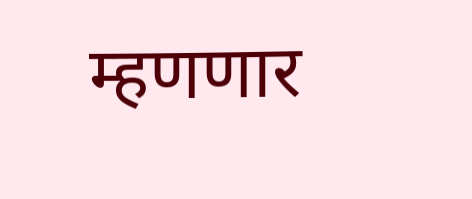म्हणणार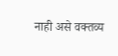नाही असे वक्तव्य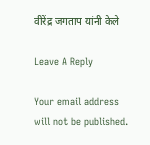वीरेंद्र जगताप यांनी केले

Leave A Reply

Your email address will not be published.